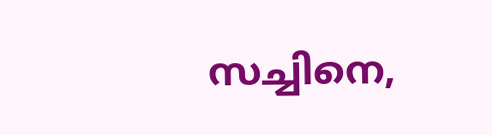സച്ചിനെ,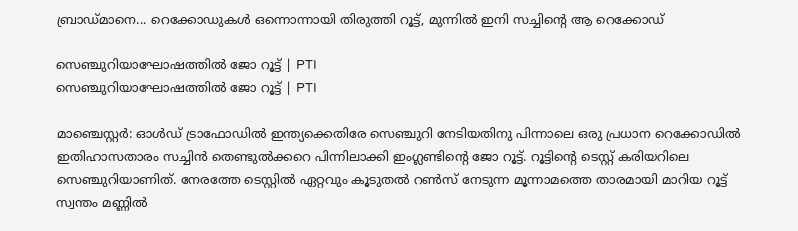ബ്രാഡ്മാനെ... റെക്കോഡുകൾ ഒന്നൊന്നായി തിരുത്തി റൂട്ട്, മുന്നിൽ ഇനി സച്ചിന്റെ ആ റെക്കോഡ്

സെഞ്ചുറിയാഘോഷത്തിൽ ജോ റൂട്ട് | PTI
സെഞ്ചുറിയാഘോഷത്തിൽ ജോ റൂട്ട് | PTI

മാഞ്ചെസ്റ്റര്‍: ഓള്‍ഡ് ട്രാഫോഡില്‍ ഇന്ത്യക്കെതിരേ സെഞ്ചുറി നേടിയതിനു പിന്നാലെ ഒരു പ്രധാന റെക്കോഡില്‍ ഇതിഹാസതാരം സച്ചിന്‍ തെണ്ടുല്‍ക്കറെ പിന്നിലാക്കി ഇംഗ്ലണ്ടിന്റെ ജോ റൂട്ട്. റൂട്ടിന്റെ ടെസ്റ്റ് കരിയറിലെ സെഞ്ചുറിയാണിത്. നേരത്തേ ടെസ്റ്റില്‍ ഏറ്റവും കൂടുതല്‍ റണ്‍സ് നേടുന്ന മൂന്നാമത്തെ താരമായി മാറിയ റൂട്ട് സ്വന്തം മണ്ണിൽ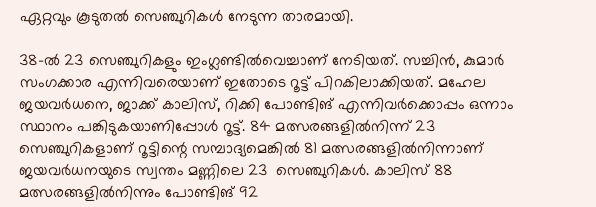ഏറ്റവും കൂടുതല്‍ സെഞ്ചുറികള്‍ നേടുന്ന താരമായി.

38-ല്‍ 23 സെഞ്ചുറികളും ഇംഗ്ലണ്ടില്‍വെച്ചാണ് നേടിയത്. സച്ചിന്‍, കുമാര്‍ സംഗക്കാര എന്നിവരെയാണ് ഇതോടെ റൂട്ട് പിറകിലാക്കിയത്. മഹേല ജയവര്‍ധനെ, ജാക്ക് കാലിസ്, റിക്കി പോണ്ടിങ് എന്നിവര്‍ക്കൊപ്പം ഒന്നാം സ്ഥാനം പങ്കിടുകയാണിപ്പോള്‍ റൂട്ട്. 84 മത്സരങ്ങളില്‍നിന്ന് 23 സെഞ്ചുറികളാണ് റൂട്ടിന്റെ സമ്പാദ്യമെങ്കില്‍ 81 മത്സരങ്ങളില്‍നിന്നാണ് ജയവര്‍ധനയുടെ സ്വന്തം മണ്ണിലെ 23  സെഞ്ചുറികള്‍. കാലിസ് 88 മത്സരങ്ങളില്‍നിന്നും പോണ്ടിങ് 92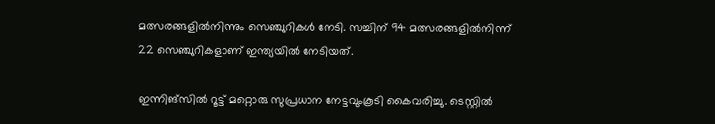മത്സരങ്ങളില്‍നിന്നും സെഞ്ചുറികള്‍ നേടി. സച്ചിന് 94 മത്സരങ്ങളില്‍നിന്ന് 22 സെഞ്ചുറികളാണ് ഇന്ത്യയിൽ നേടിയത്.

ഇന്നിങ്‌സില്‍ റൂട്ട് മറ്റൊരു സുപ്രധാന നേട്ടവുംകൂടി കൈവരിച്ചു. ടെസ്റ്റില്‍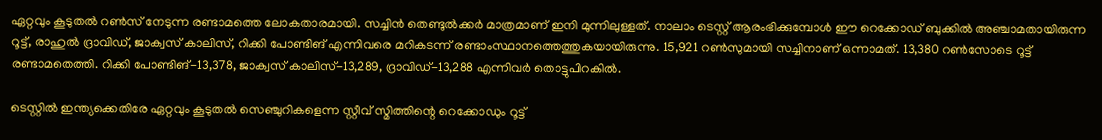ഏറ്റവും കൂടുതല്‍ റണ്‍സ് നേടുന്ന രണ്ടാമത്തെ ലോകതാരമായി. സച്ചിന്‍ തെണ്ടുല്‍ക്കര്‍ മാത്രമാണ് ഇനി മുന്നിലുള്ളത്. നാലാം ടെസ്റ്റ് ആരംഭിക്കുമ്പോള്‍ ഈ റെക്കോഡ് ബുക്കില്‍ അഞ്ചാമതായിരുന്ന റൂട്ട്, രാഹുല്‍ ദ്രാവിഡ്, ജാക്വസ് കാലിസ്, റിക്കി പോണ്ടിങ് എന്നിവരെ മറികടന്ന് രണ്ടാംസ്ഥാനത്തെത്തുകയായിരുന്നു. 15,921 റണ്‍സുമായി സച്ചിനാണ് ഒന്നാമത്. 13,380 റണ്‍സോടെ റൂട്ട് രണ്ടാമതെത്തി. റിക്കി പോണ്ടിങ്-13,378, ജാക്വസ് കാലിസ്-13,289, ദ്രാവിഡ്-13,288 എന്നിവര്‍ തൊട്ടുപിറകില്‍.

ടെസ്റ്റില്‍ ഇന്ത്യക്കെതിരേ ഏറ്റവും കൂടുതല്‍ സെഞ്ചുറികളെന്ന സ്റ്റീവ് സ്മിത്തിന്റെ റെക്കോഡും റൂട്ട്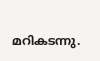മറികടന്നു.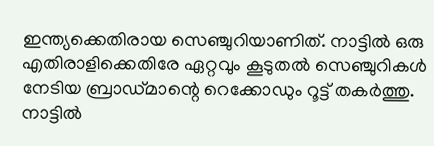ഇന്ത്യക്കെതിരായ സെഞ്ചുറിയാണിത്. നാട്ടില്‍ ഒരു എതിരാളിക്കെതിരേ ഏറ്റവും കൂടുതല്‍ സെഞ്ചുറികള്‍ നേടിയ ബ്രാഡ്മാന്റെ റെക്കോഡും റൂട്ട് തകര്‍ത്തു. നാട്ടില്‍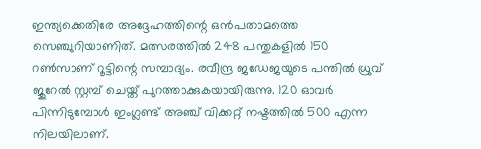ഇന്ത്യക്കെതിരേ അദ്ദേഹത്തിന്റെ ഒന്‍പതാമത്തെ സെഞ്ചുറിയാണിത്. മത്സരത്തില്‍ 248 പന്തുകളില്‍ 150 റണ്‍സാണ് റൂട്ടിന്റെ സമ്പാദ്യം. രവീന്ദ്ര ജഡേജയുടെ പന്തില്‍ ധ്രുവ് ജുറേല്‍ സ്റ്റമ്പ് ചെയ്ത് പുറത്താക്കുകയായിരുന്നു. 120 ഓവര്‍ പിന്നിടുമ്പോള്‍ ഇംഗ്ലണ്ട് അഞ്ച് വിക്കറ്റ് നഷ്ടത്തില്‍ 500 എന്ന നിലയിലാണ്.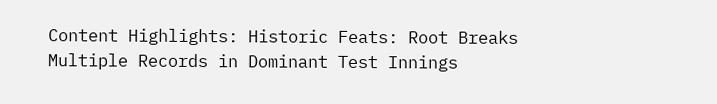Content Highlights: Historic Feats: Root Breaks Multiple Records in Dominant Test Innings